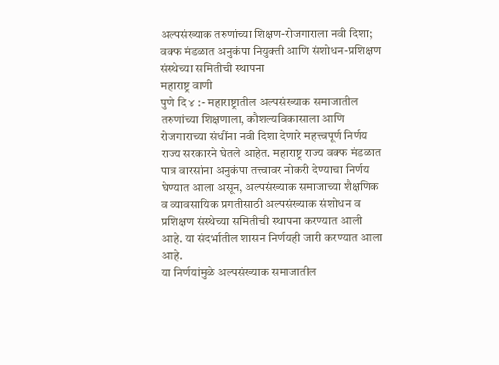अल्पसंख्याक तरुणांच्या शिक्षण-रोजगाराला नवी दिशा; वक्फ मंडळात अनुकंपा नियुक्ती आणि संशोधन-प्रशिक्षण संस्थेच्या समितीची स्थापना
महाराष्ट्र वाणी
पुणे दि ४ :- महाराष्ट्रातील अल्पसंख्याक समाजातील तरुणांच्या शिक्षणाला, कौशल्यविकासाला आणि रोजगाराच्या संधींना नवी दिशा देणारे महत्त्वपूर्ण निर्णय राज्य सरकारने घेतले आहेत. महाराष्ट्र राज्य वक्फ मंडळात पात्र वारसांना अनुकंपा तत्त्वावर नोकरी देण्याचा निर्णय घेण्यात आला असून, अल्पसंख्याक समाजाच्या शैक्षणिक व व्यावसायिक प्रगतीसाठी अल्पसंख्याक संशोधन व प्रशिक्षण संस्थेच्या समितीची स्थापना करण्यात आली आहे. या संदर्भातील शासन निर्णयही जारी करण्यात आला आहे.
या निर्णयांमुळे अल्पसंख्याक समाजातील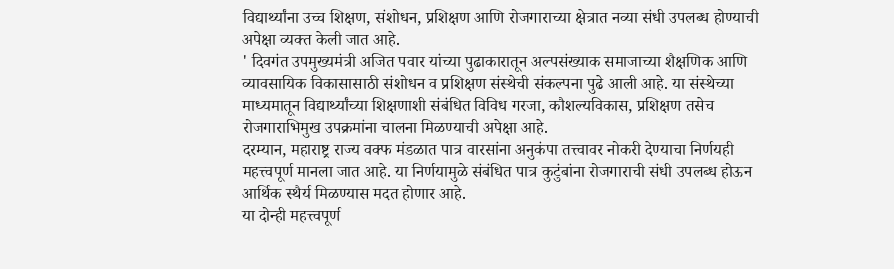विद्यार्थ्यांना उच्च शिक्षण, संशोधन, प्रशिक्षण आणि रोजगाराच्या क्षेत्रात नव्या संधी उपलब्ध होण्याची अपेक्षा व्यक्त केली जात आहे.
' दिवगंत उपमुख्यमंत्री अजित पवार यांच्या पुढाकारातून अल्पसंख्याक समाजाच्या शैक्षणिक आणि व्यावसायिक विकासासाठी संशोधन व प्रशिक्षण संस्थेची संकल्पना पुढे आली आहे. या संस्थेच्या माध्यमातून विद्यार्थ्यांच्या शिक्षणाशी संबंधित विविध गरजा, कौशल्यविकास, प्रशिक्षण तसेच रोजगाराभिमुख उपक्रमांना चालना मिळण्याची अपेक्षा आहे.
दरम्यान, महाराष्ट्र राज्य वक्फ मंडळात पात्र वारसांना अनुकंपा तत्त्वावर नोकरी देण्याचा निर्णयही महत्त्वपूर्ण मानला जात आहे. या निर्णयामुळे संबंधित पात्र कुटुंबांना रोजगाराची संधी उपलब्ध होऊन आर्थिक स्थैर्य मिळण्यास मदत होणार आहे.
या दोन्ही महत्त्वपूर्ण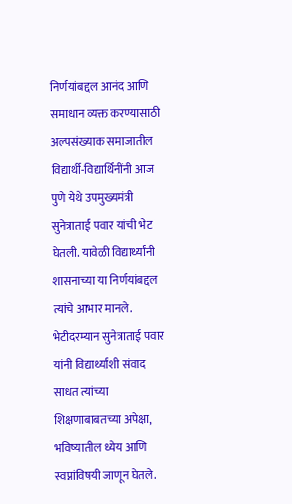निर्णयांबद्दल आनंद आणि समाधान व्यक्त करण्यासाठी अल्पसंख्याक समाजातील विद्यार्थी-विद्यार्थिनींनी आज पुणे येथे उपमुख्यमंत्री सुनेत्राताई पवार यांची भेट घेतली. यावेळी विद्यार्थ्यांनी शासनाच्या या निर्णयांबद्दल त्यांचे आभार मानले.
भेटीदरम्यान सुनेत्राताई पवार यांनी विद्यार्थ्यांशी संवाद साधत त्यांच्या शिक्षणाबाबतच्या अपेक्षा, भविष्यातील ध्येय आणि स्वप्नांविषयी जाणून घेतले.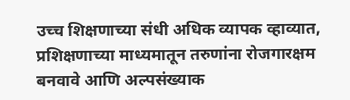उच्च शिक्षणाच्या संधी अधिक व्यापक व्हाव्यात, प्रशिक्षणाच्या माध्यमातून तरुणांना रोजगारक्षम बनवावे आणि अल्पसंख्याक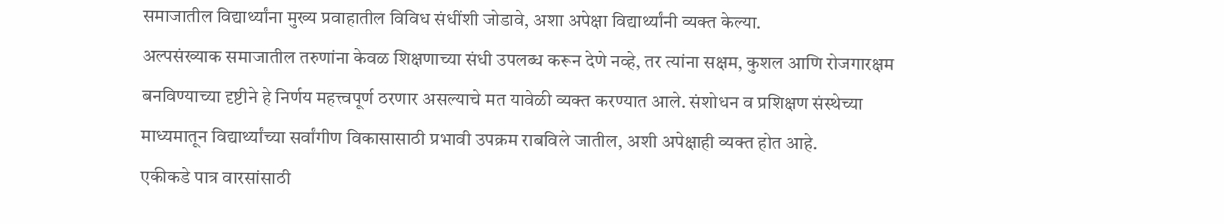समाजातील विद्यार्थ्यांना मुख्य प्रवाहातील विविध संधींशी जोडावे, अशा अपेक्षा विद्यार्थ्यांनी व्यक्त केल्या.
अल्पसंख्याक समाजातील तरुणांना केवळ शिक्षणाच्या संधी उपलब्ध करून देणे नव्हे, तर त्यांना सक्षम, कुशल आणि रोजगारक्षम बनविण्याच्या दृष्टीने हे निर्णय महत्त्वपूर्ण ठरणार असल्याचे मत यावेळी व्यक्त करण्यात आले. संशोधन व प्रशिक्षण संस्थेच्या माध्यमातून विद्यार्थ्यांच्या सर्वांगीण विकासासाठी प्रभावी उपक्रम राबविले जातील, अशी अपेक्षाही व्यक्त होत आहे.
एकीकडे पात्र वारसांसाठी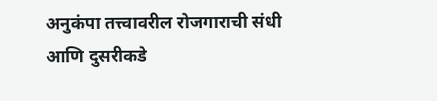अनुकंपा तत्त्वावरील रोजगाराची संधी आणि दुसरीकडे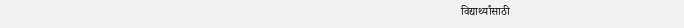विद्यार्थ्यांसाठी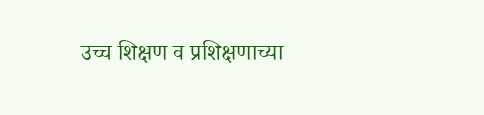उच्च शिक्षण व प्रशिक्षणाच्या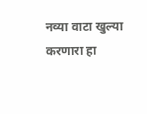नव्या वाटा खुल्या करणारा हा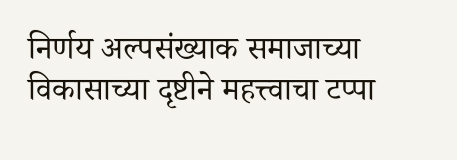निर्णय अल्पसंख्याक समाजाच्या विकासाच्या दृष्टीने महत्त्वाचा टप्पा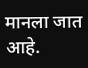मानला जात आहे.